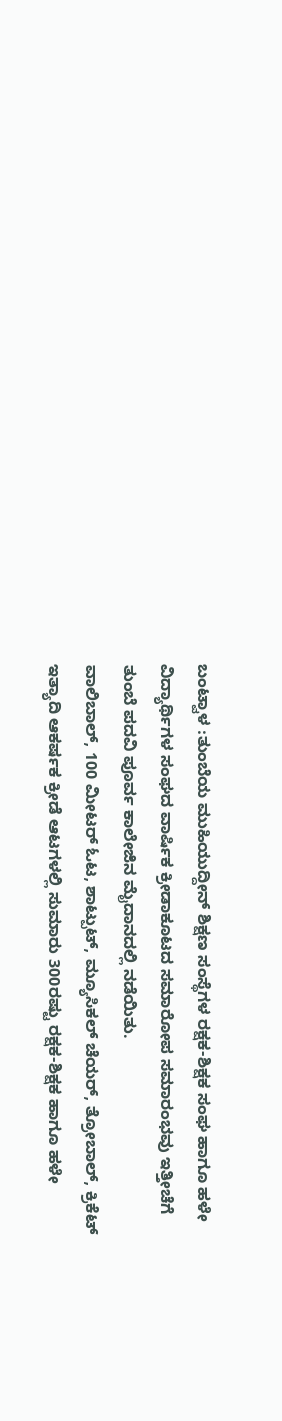ಬಂಟ್ವಾಳ :ತುಂಬೆಯ ಮುಹಿಯುದ್ದೀನ್ ಶಿಕ್ಷಣ ಸಂಸ್ಥೆಗಳ ರಕ್ಷಕ-ಶಿಕ್ಷಕ ಸಂಘ ಹಾಗೂ ಹಳೇ ವಿದ್ಯಾರ್ಥಿಗಳ ಸಂಘದ ವಾರ್ಷಿಕ ಕ್ರೀಡಾಕೂಟದ ಸಮಾರೋಪ ಸಮಾರಂಭವು ಇತ್ತೀಚೆಗೆ ತುಂಬೆ ಪದವಿ ಪೂರ್ವ ಕಾಲೇಜಿನ ಮೈದಾನದಲ್ಲಿ ನಡೆಯಿತು.
ವಾಲಿಬಾಲ್, 100 ಮೀಟರ್ ಓಟ, ಶಾಟ್ಪುಟ್, ಮ್ಯೂಸಿಕಲ್ ಚೆಯರ್, ತ್ರೋಬಾಲ್, ಕ್ರಿಕೆಟ್ ಇತ್ಯಾದಿ ಆಕರ್ಷಕ ಕ್ರೀಡೆ ಆಟಗಳಲ್ಲಿ ಸುಮಾರು 300ರಷ್ಟು ರಕ್ಷಕ-ಶಿಕ್ಷಕ ಹಾಗೂ ಹಳೇ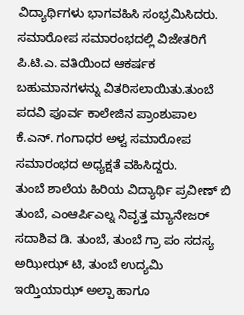ವಿದ್ಯಾರ್ಥಿಗಳು ಭಾಗವಹಿಸಿ ಸಂಭ್ರಮಿಸಿದರು.
ಸಮಾರೋಪ ಸಮಾರಂಭದಲ್ಲಿ ವಿಜೇತರಿಗೆ ಪಿ.ಟಿ.ಎ. ವತಿಯಿಂದ ಆಕರ್ಷಕ ಬಹುಮಾನಗಳನ್ನು ವಿತರಿಸಲಾಯಿತು.ತುಂಬೆ ಪದವಿ ಪೂರ್ವ ಕಾಲೇಜಿನ ಪ್ರಾಂಶುಪಾಲ ಕೆ.ಎನ್. ಗಂಗಾಧರ ಅಳ್ವ ಸಮಾರೋಪ ಸಮಾರಂಭದ ಅಧ್ಯಕ್ಷತೆ ವಹಿಸಿದ್ದರು.
ತುಂಬೆ ಶಾಲೆಯ ಹಿರಿಯ ವಿದ್ಯಾರ್ಥಿ ಪ್ರವೀಣ್ ಬಿ ತುಂಬೆ, ಎಂಆರ್ಪಿಎಲ್ನ ನಿವೃತ್ತ ಮ್ಯಾನೇಜರ್ ಸದಾಶಿವ ಡಿ. ತುಂಬೆ, ತುಂಬೆ ಗ್ರಾ ಪಂ ಸದಸ್ಯ
ಅಝೀಝ್ ಟಿ, ತುಂಬೆ ಉದ್ಯಮಿ ಇಯ್ತಿಯಾಝ್ ಅಲ್ಪಾ ಹಾಗೂ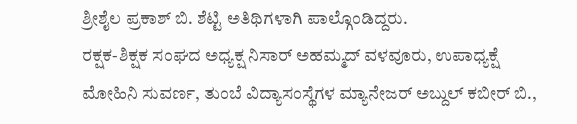ಶ್ರೀಶೈಲ ಪ್ರಕಾಶ್ ಬಿ. ಶೆಟ್ಟಿ ಅತಿಥಿಗಳಾಗಿ ಪಾಲ್ಗೊಂಡಿದ್ದರು.
ರಕ್ಷಕ-ಶಿಕ್ಷಕ ಸಂಘದ ಅಧ್ಯಕ್ಷ ನಿಸಾರ್ ಅಹಮ್ಮದ್ ವಳವೂರು, ಉಪಾಧ್ಯಕ್ಷೆ ಮೋಹಿನಿ ಸುವರ್ಣ, ತುಂಬೆ ವಿದ್ಯಾಸಂಸ್ಥೆಗಳ ಮ್ಯಾನೇಜರ್ ಅಬ್ದುಲ್ ಕಬೀರ್ ಬಿ.,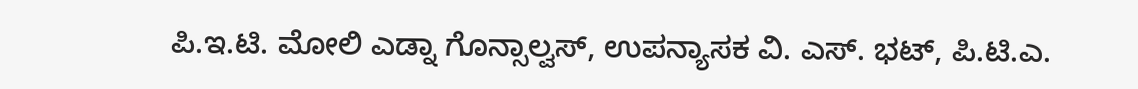ಪಿ.ಇ.ಟಿ. ಮೋಲಿ ಎಡ್ನಾ ಗೊನ್ಸಾಲ್ವಸ್, ಉಪನ್ಯಾಸಕ ವಿ. ಎಸ್. ಭಟ್, ಪಿ.ಟಿ.ಎ.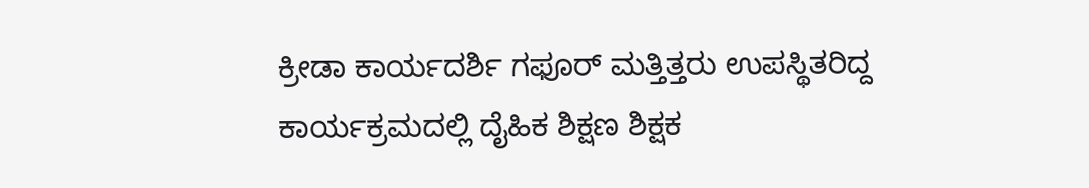ಕ್ರೀಡಾ ಕಾರ್ಯದರ್ಶಿ ಗಫೂರ್ ಮತ್ತಿತ್ತರು ಉಪಸ್ಥಿತರಿದ್ದ ಕಾರ್ಯಕ್ರಮದಲ್ಲಿ ದೈಹಿಕ ಶಿಕ್ಷಣ ಶಿಕ್ಷಕ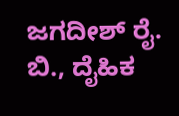ಜಗದೀಶ್ ರೈ. ಬಿ., ದೈಹಿಕ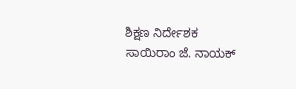ಶಿಕ್ಷಣ ನಿರ್ದೇಶಕ ಸಾಯಿರಾಂ ಜೆ. ನಾಯಕ್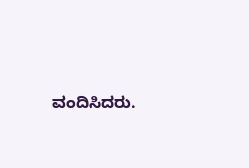ವಂದಿಸಿದರು.